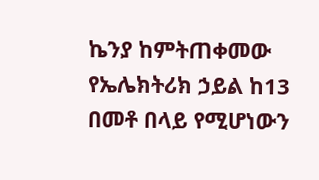ኬንያ ከምትጠቀመው የኤሌክትሪክ ኃይል ከ13 በመቶ በላይ የሚሆነውን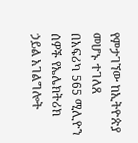የምታገኘው ከኢትዮጵያ መሆኑ ተገለጸ
በአፍሪካ 565 ሚሊዮን ሰዎች የኤሌክትሪክ ኃይል አገልግሎት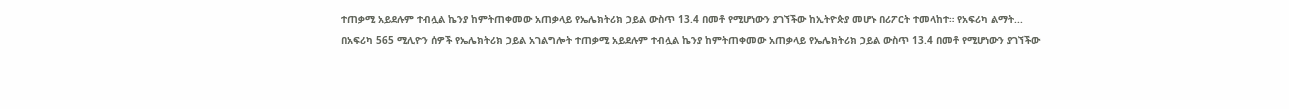ተጠቃሚ አይደሉም ተብሏል ኬንያ ከምትጠቀመው አጠቃላይ የኤሌክትሪክ ኃይል ውስጥ 13.4 በመቶ የሚሆነውን ያገኘችው ከኢትዮጵያ መሆኑ በሪፖርት ተመላከተ። የአፍሪካ ልማት...
በአፍሪካ 565 ሚሊዮን ሰዎች የኤሌክትሪክ ኃይል አገልግሎት ተጠቃሚ አይደሉም ተብሏል ኬንያ ከምትጠቀመው አጠቃላይ የኤሌክትሪክ ኃይል ውስጥ 13.4 በመቶ የሚሆነውን ያገኘችው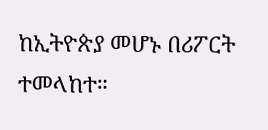ከኢትዮጵያ መሆኑ በሪፖርት ተመላከተ።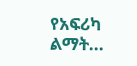የአፍሪካ ልማት...